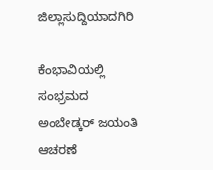ಜಿಲ್ಲಾಸುದ್ದಿಯಾದಗಿರಿ

ಕೆಂಭಾವಿಯಲ್ಲಿ ಸಂಭ್ರಮದ ಅಂಬೇಡ್ಕರ್ ಜಯಂತಿ ಆಚರಣೆ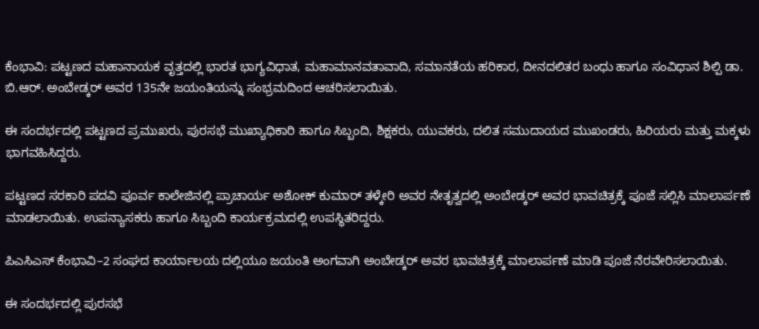ಕೆಂಭಾವಿ: ಪಟ್ಟಣದ ಮಹಾನಾಯಕ ವೃತ್ತದಲ್ಲಿ ಭಾರತ ಭಾಗ್ಯವಿಧಾತ, ಮಹಾಮಾನವತಾವಾದಿ, ಸಮಾನತೆಯ ಹರಿಕಾರ, ದೀನದಲಿತರ ಬಂಧು ಹಾಗೂ ಸಂವಿಧಾನ ಶಿಲ್ಪಿ ಡಾ. ಬಿ.ಆರ್. ಅಂಬೇಡ್ಕರ್ ಅವರ 135ನೇ ಜಯಂತಿಯನ್ನು ಸಂಭ್ರಮದಿಂದ ಆಚರಿಸಲಾಯಿತು.

ಈ ಸಂದರ್ಭದಲ್ಲಿ ಪಟ್ಟಣದ ಪ್ರಮುಖರು, ಪುರಸಭೆ ಮುಖ್ಯಾಧಿಕಾರಿ ಹಾಗೂ ಸಿಬ್ಬಂದಿ, ಶಿಕ್ಷಕರು, ಯುವಕರು, ದಲಿತ ಸಮುದಾಯದ ಮುಖಂಡರು, ಹಿರಿಯರು ಮತ್ತು ಮಕ್ಕಳು ಭಾಗವಹಿಸಿದ್ದರು.

ಪಟ್ಟಣದ ಸರಕಾರಿ ಪದವಿ ಪೂರ್ವ ಕಾಲೇಜಿನಲ್ಲಿ ಪ್ರಾಚಾರ್ಯ ಅಶೋಕ್ ಕುಮಾರ್ ತಳ್ಕೇರಿ ಅವರ ನೇತೃತ್ವದಲ್ಲಿ ಅಂಬೇಡ್ಕರ್ ಅವರ ಭಾವಚಿತ್ರಕ್ಕೆ ಪೂಜೆ ಸಲ್ಲಿಸಿ ಮಾಲಾರ್ಪಣೆ ಮಾಡಲಾಯಿತು. ಉಪನ್ಯಾಸಕರು ಹಾಗೂ ಸಿಬ್ಬಂದಿ ಕಾರ್ಯಕ್ರಮದಲ್ಲಿ ಉಪಸ್ಥಿತರಿದ್ದರು.

ಪಿಎಸಿಎಸ್ ಕೆಂಭಾವಿ–2 ಸಂಘದ ಕಾರ್ಯಾಲಯ ದಲ್ಲಿಯೂ ಜಯಂತಿ ಅಂಗವಾಗಿ ಅಂಬೇಡ್ಕರ್ ಅವರ ಭಾವಚಿತ್ರಕ್ಕೆ ಮಾಲಾರ್ಪಣೆ ಮಾಡಿ ಪೂಜೆ ನೆರವೇರಿಸಲಾಯಿತು.

ಈ ಸಂದರ್ಭದಲ್ಲಿ ಪುರಸಭೆ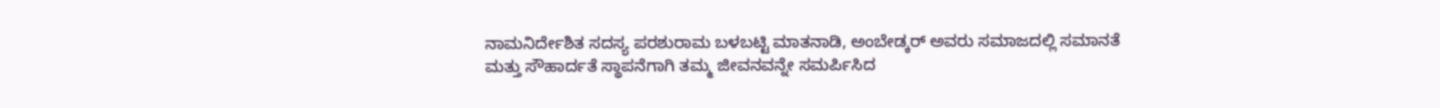ನಾಮನಿರ್ದೇಶಿತ ಸದಸ್ಯ ಪರಶುರಾಮ ಬಳಬಟ್ಟಿ ಮಾತನಾಡಿ, ಅಂಬೇಡ್ಕರ್ ಅವರು ಸಮಾಜದಲ್ಲಿ ಸಮಾನತೆ ಮತ್ತು ಸೌಹಾರ್ದತೆ ಸ್ಥಾಪನೆಗಾಗಿ ತಮ್ಮ ಜೀವನವನ್ನೇ ಸಮರ್ಪಿಸಿದ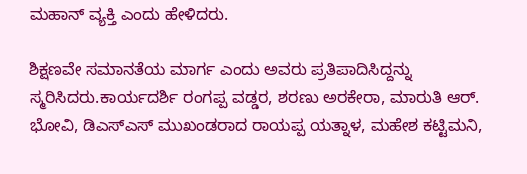ಮಹಾನ್ ವ್ಯಕ್ತಿ ಎಂದು ಹೇಳಿದರು.

ಶಿಕ್ಷಣವೇ ಸಮಾನತೆಯ ಮಾರ್ಗ ಎಂದು ಅವರು ಪ್ರತಿಪಾದಿಸಿದ್ದನ್ನು ಸ್ಮರಿಸಿದರು.ಕಾರ್ಯದರ್ಶಿ ರಂಗಪ್ಪ ವಡ್ಡರ, ಶರಣು ಅರಕೇರಾ, ಮಾರುತಿ ಆರ್. ಭೋವಿ, ಡಿಎಸ್ಎಸ್ ಮುಖಂಡರಾದ ರಾಯಪ್ಪ ಯತ್ನಾಳ, ಮಹೇಶ ಕಟ್ಟಿಮನಿ,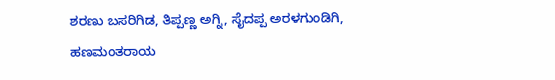ಶರಣು ಬಸರಿಗಿಡ, ತಿಪ್ಪಣ್ಣ ಅಗ್ನಿ, ಸೈದಪ್ಪ ಅರಳಗುಂಡಿಗಿ, ಹಣಮಂತರಾಯ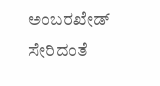ಅಂಬರಖೇಡ್ ಸೇರಿದಂತೆ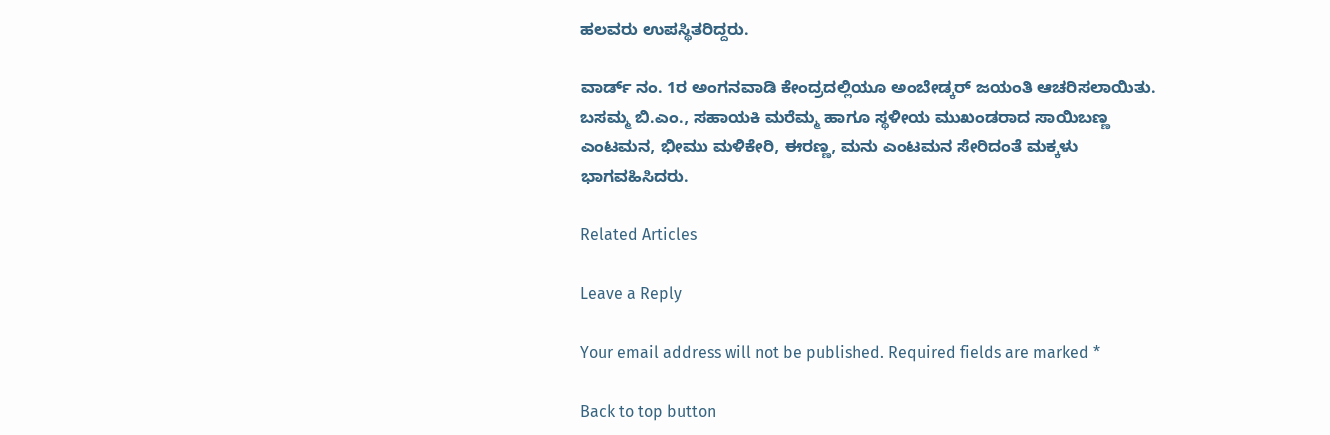ಹಲವರು ಉಪಸ್ಥಿತರಿದ್ದರು.

ವಾರ್ಡ್ ನಂ. 1ರ ಅಂಗನವಾಡಿ ಕೇಂದ್ರದಲ್ಲಿಯೂ ಅಂಬೇಡ್ಕರ್ ಜಯಂತಿ ಆಚರಿಸಲಾಯಿತು. ಬಸಮ್ಮ ಬಿ.ಎಂ., ಸಹಾಯಕಿ ಮರೆಮ್ಮ ಹಾಗೂ ಸ್ಥಳೀಯ ಮುಖಂಡರಾದ ಸಾಯಿಬಣ್ಣ ಎಂಟಮನ, ಭೀಮು ಮಳಿಕೇರಿ, ಈರಣ್ಣ, ಮನು ಎಂಟಮನ ಸೇರಿದಂತೆ ಮಕ್ಕಳು ಭಾಗವಹಿಸಿದರು.

Related Articles

Leave a Reply

Your email address will not be published. Required fields are marked *

Back to top button